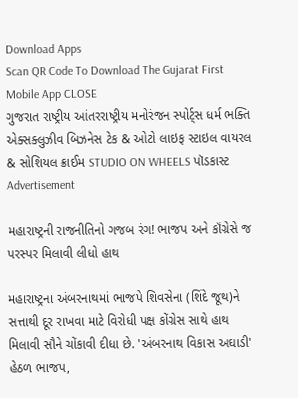Download Apps
Scan QR Code To Download The Gujarat First Mobile App CLOSE
ગુજરાત રાષ્ટ્રીય આંતરરાષ્ટ્રીય મનોરંજન સ્પોર્ટ્સ ધર્મ ભક્તિ એક્સક્લુઝીવ બિઝનેસ ટેક & ઓટો લાઇફ સ્ટાઇલ વાયરલ & સોશિયલ ક્રાઈમ STUDIO ON WHEELS પૉડકાસ્ટ
Advertisement

મહારાષ્ટ્રની રાજનીતિનો ગજબ રંગ! ભાજપ અને કૉંગ્રેસે જ પરસ્પર મિલાવી લીધો હાથ

મહારાષ્ટ્રના અંબરનાથમાં ભાજપે શિવસેના (શિંદે જૂથ)ને સત્તાથી દૂર રાખવા માટે વિરોધી પક્ષ કોંગ્રેસ સાથે હાથ મિલાવી સૌને ચોંકાવી દીધા છે. 'અંબરનાથ વિકાસ અઘાડી' હેઠળ ભાજપ,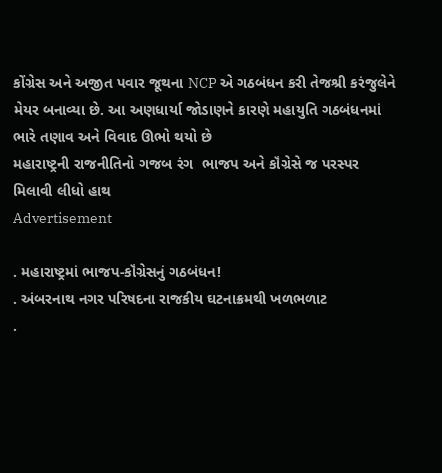કોંગ્રેસ અને અજીત પવાર જૂથના NCP એ ગઠબંધન કરી તેજશ્રી કરંજુલેને મેયર બનાવ્યા છે. આ અણધાર્યા જોડાણને કારણે મહાયુતિ ગઠબંધનમાં ભારે તણાવ અને વિવાદ ઊભો થયો છે
મહારાષ્ટ્રની રાજનીતિનો ગજબ રંગ  ભાજપ અને કૉંગ્રેસે જ પરસ્પર મિલાવી લીધો હાથ
Advertisement

. મહારાષ્ટ્રમાં ભાજપ-કૉંગ્રેસનું ગઠબંધન!
. અંબરનાથ નગર પરિષદના રાજકીય ઘટનાક્રમથી ખળભળાટ
.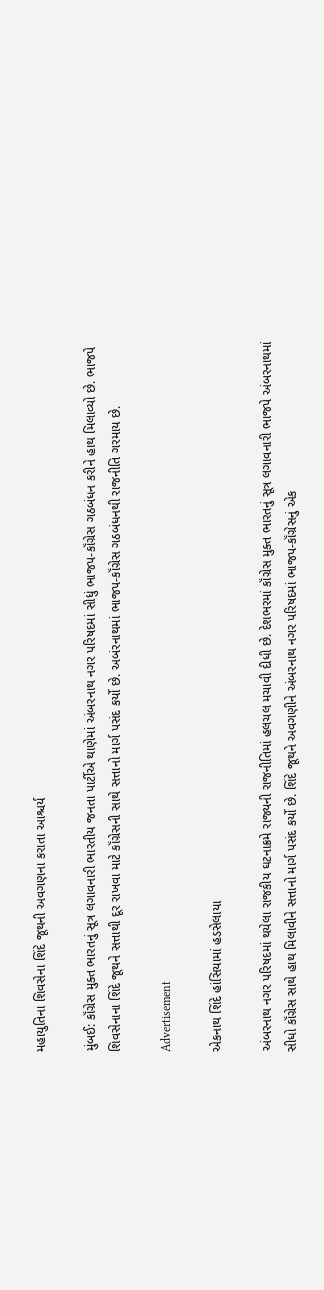મહાયુતિના શિવસેના શિંદે જૂથની અવગણના કરાતા આશ્ચર્ય

મુંબઈ: કૉંગ્રેસ મુક્ત ભારતનું સૂત્ર લગાવનારી ભારતીય જનતા પાર્ટીએ થાણેમાં અંબરનાથ નગર પરિષદમાં સીધું ભાજપ-કૉંગ્રેસ ગઠબંધન કરીને હાથ મિલાવ્યો છે. ભાજપે શિવસેનાના શિંદે જૂથને સત્તાથી દૂર રાખવા માટે કૉંગ્રેસની સાથે સત્તાનો માર્ગ પસંદ કર્યો છે. અબંરનાથમાં ભાજપ-કૉંગ્રેસ ગઠબંધનથી રાજનીતિ ગરમાય છે.

Advertisement

એકનાથ શિંદે હાંસિયામાં હડસેલાયા

અંબરનાથ નગર પરિષદમાં થયેલા રાજકીય ઘટનાક્રમે રાજ્યની રાજનીતિમાં હલચલ મચાવી દીધી છે. દેશભરમાં કૉંગ્રેસ મુક્ત ભારતનું સૂત્ર લગાવનારી ભાજપે અંબરનાથમાં સીધો કૉંગ્રેસ સાથે હાથ મિલાવીને સત્તાનો માર્ગ પસંદ કર્યો છે. શિંદે જૂથને અવગણીને અંબરનાથ નગર પરિષદમાં ભાજપ-કૉંગ્રેસનું એક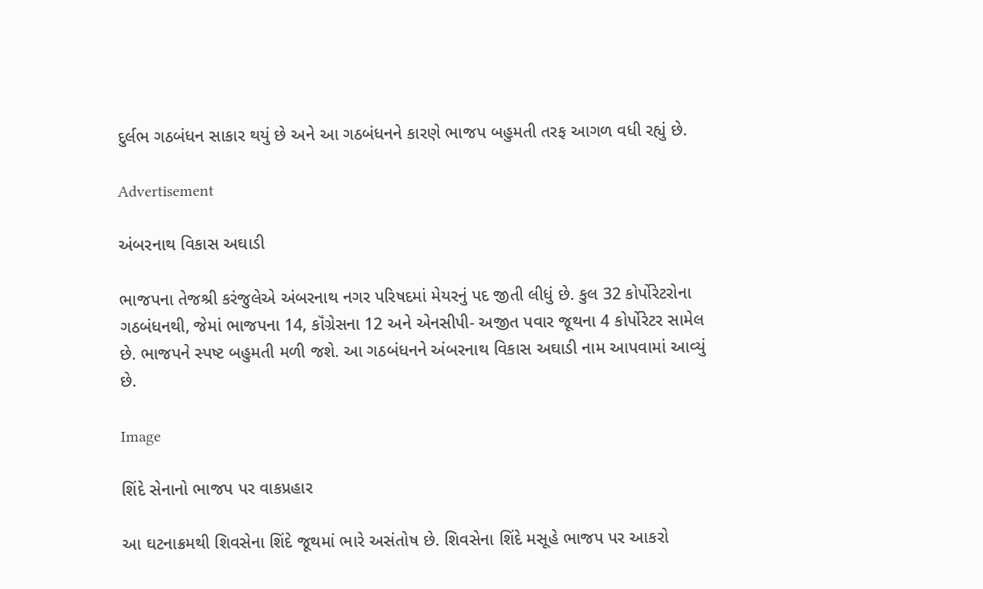દુર્લભ ગઠબંધન સાકાર થયું છે અને આ ગઠબંધનને કારણે ભાજપ બહુમતી તરફ આગળ વધી રહ્યું છે.

Advertisement

અંબરનાથ વિકાસ અઘાડી

ભાજપના તેજશ્રી કરંજુલેએ અંબરનાથ નગર પરિષદમાં મેયરનું પદ જીતી લીધું છે. કુલ 32 કોર્પોરેટરોના ગઠબંધનથી, જેમાં ભાજપના 14, કૉંગ્રેસના 12 અને એનસીપી- અજીત પવાર જૂથના 4 કોર્પોરેટર સામેલ છે. ભાજપને સ્પષ્ટ બહુમતી મળી જશે. આ ગઠબંધનને અંબરનાથ વિકાસ અઘાડી નામ આપવામાં આવ્યું છે.

Image

શિંદે સેનાનો ભાજપ પર વાકપ્રહાર

આ ઘટનાક્રમથી શિવસેના શિંદે જૂથમાં ભારે અસંતોષ છે. શિવસેના શિંદે મસૂહે ભાજપ પર આકરો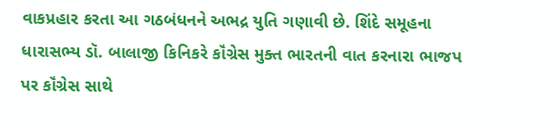વાકપ્રહાર કરતા આ ગઠબંધનને અભદ્ર યુતિ ગણાવી છે. શિંદે સમૂહના ધારાસભ્ય ડૉ. બાલાજી કિનિકરે કૉંગ્રેસ મુક્ત ભારતની વાત કરનારા ભાજપ પર કૉંગ્રેસ સાથે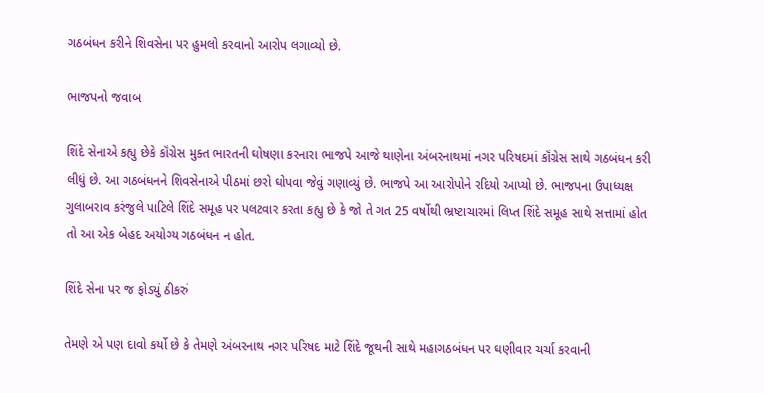ગઠબંધન કરીને શિવસેના પર હુમલો કરવાનો આરોપ લગાવ્યો છે.

ભાજપનો જવાબ

શિંદે સેનાએ કહ્યુ છેકે કૉંગ્રેસ મુક્ત ભારતની ઘોષણા કરનારા ભાજપે આજે થાણેના અંબરનાથમાં નગર પરિષદમાં કૉંગ્રેસ સાથે ગઠબંધન કરી લીધું છે. આ ગઠબંધનને શિવસેનાએ પીઠમાં છરો ઘોપવા જેવું ગણાવ્યું છે. ભાજપે આ આરોપોને રદિયો આપ્યો છે. ભાજપના ઉપાધ્યક્ષ ગુલાબરાવ કરંજુલે પાટિલે શિંદે સમૂહ પર પલટવાર કરતા કહ્યુ છે કે જો તે ગત 25 વર્ષોથી ભ્રષ્ટાચારમાં લિપ્ત શિંદે સમૂહ સાથે સત્તામાં હોત તો આ એક બેહદ અયોગ્ય ગઠબંધન ન હોત.

શિંદે સેના પર જ ફોડયું ઠીકરું

તેમણે એ પણ દાવો કર્યો છે કે તેમણે અંબરનાથ નગર પરિષદ માટે શિંદે જૂથની સાથે મહાગઠબંધન પર ઘણીવાર ચર્ચા કરવાની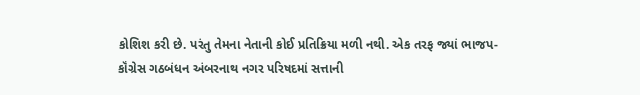કોશિશ કરી છે. પરંતુ તેમના નેતાની કોઈ પ્રતિક્રિયા મળી નથી. એક તરફ જ્યાં ભાજપ-કૉંગ્રેસ ગઠબંધન અંબરનાથ નગર પરિષદમાં સત્તાની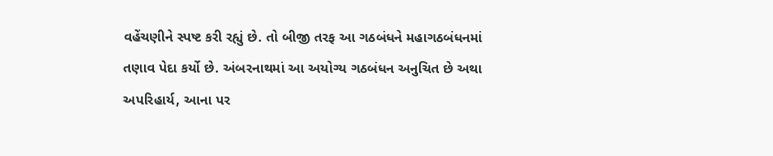વહેંચણીને સ્પષ્ટ કરી રહ્યું છે. તો બીજી તરફ આ ગઠબંધને મહાગઠબંધનમાં તણાવ પેદા કર્યો છે. અંબરનાથમાં આ અયોગ્ય ગઠબંધન અનુચિત છે અથા અપરિહાર્ય, આના પર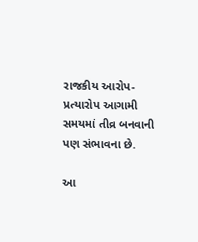રાજકીય આરોપ-પ્રત્યારોપ આગામી સમયમાં તીવ્ર બનવાની પણ સંભાવના છે.

આ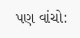પણ વાંચો: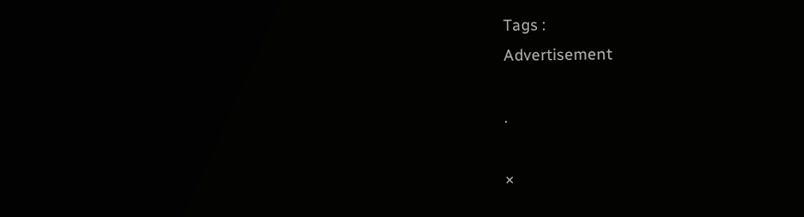Tags :
Advertisement

.

×